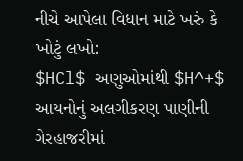નીચે આપેલા વિધાન માટે ખરું કે ખોટું લખો:
$HCl$ અણુઓમાંથી $H^+$ આયનોનું અલગીકરણ પાણીની ગેરહાજરીમાં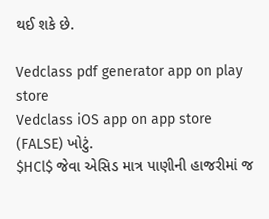થઈ શકે છે.

Vedclass pdf generator app on play store
Vedclass iOS app on app store
(FALSE) ખોટું.
$HCl$ જેવા એસિડ માત્ર પાણીની હાજરીમાં જ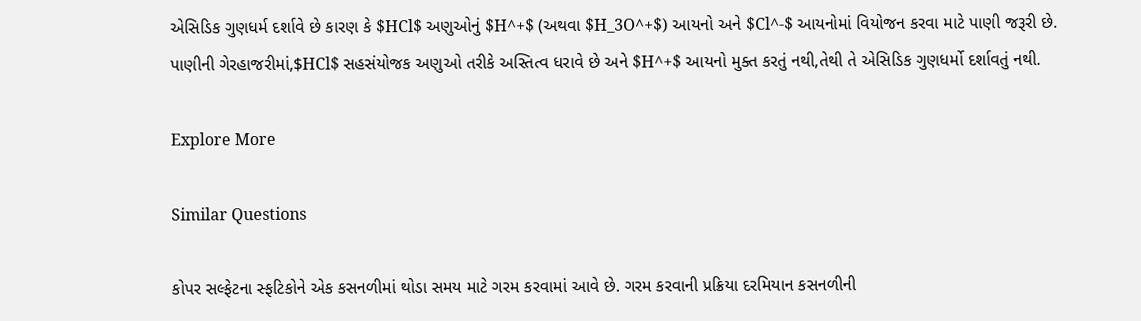એસિડિક ગુણધર્મ દર્શાવે છે કારણ કે $HCl$ અણુઓનું $H^+$ (અથવા $H_3O^+$) આયનો અને $Cl^-$ આયનોમાં વિયોજન કરવા માટે પાણી જરૂરી છે.
પાણીની ગેરહાજરીમાં,$HCl$ સહસંયોજક અણુઓ તરીકે અસ્તિત્વ ધરાવે છે અને $H^+$ આયનો મુક્ત કરતું નથી,તેથી તે એસિડિક ગુણધર્મો દર્શાવતું નથી.

Explore More

Similar Questions

કોપર સલ્ફેટના સ્ફટિકોને એક કસનળીમાં થોડા સમય માટે ગરમ કરવામાં આવે છે. ગરમ કરવાની પ્રક્રિયા દરમિયાન કસનળીની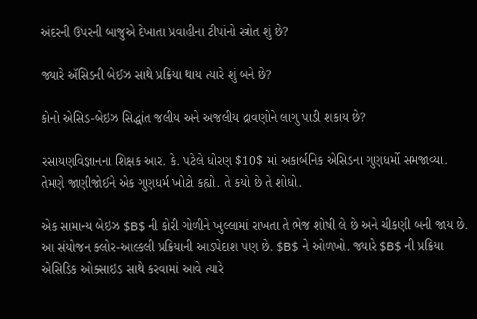અંદરની ઉપરની બાજુએ દેખાતા પ્રવાહીના ટીપાંનો સ્ત્રોત શું છે?

જ્યારે ઍસિડની બેઈઝ સાથે પ્રક્રિયા થાય ત્યારે શું બને છે?

કોનો એસિડ-બેઇઝ સિદ્ધાંત જલીય અને અજલીય દ્રાવણોને લાગુ પાડી શકાય છે?

રસાયણવિજ્ઞાનના શિક્ષક આર. કે. પટેલે ધોરણ $10$ માં અકાર્બનિક એસિડના ગુણધર્મો સમજાવ્યા. તેમણે જાણીજોઈને એક ગુણધર્મ ખોટો કહ્યો. તે કયો છે તે શોધો.

એક સામાન્ય બેઇઝ $B$ ની કોરી ગોળીને ખુલ્લામાં રાખતા તે ભેજ શોષી લે છે અને ચીકણી બની જાય છે. આ સંયોજન ક્લોર-આલ્કલી પ્રક્રિયાની આડપેદાશ પણ છે. $B$ ને ઓળખો. જ્યારે $B$ ની પ્રક્રિયા એસિડિક ઓક્સાઇડ સાથે કરવામાં આવે ત્યારે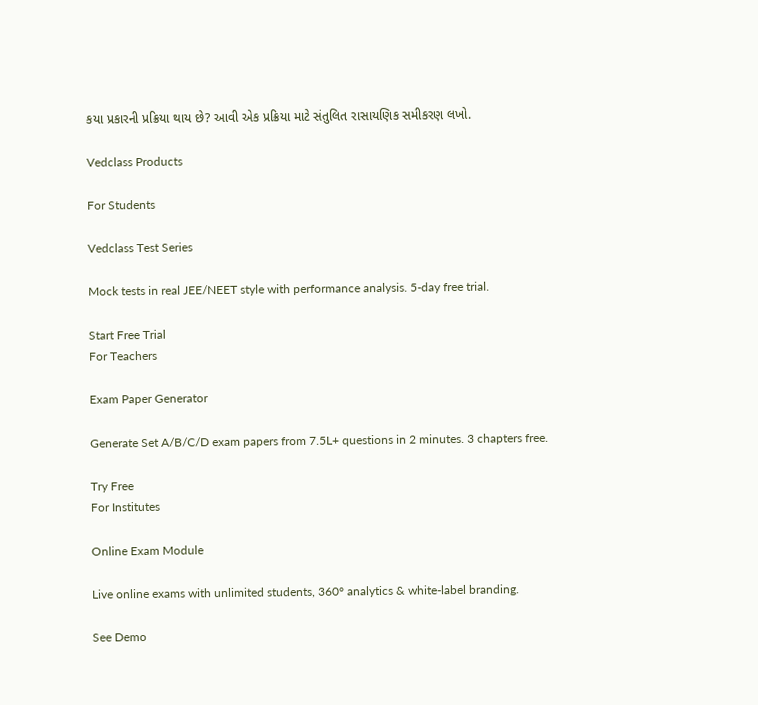કયા પ્રકારની પ્રક્રિયા થાય છે? આવી એક પ્રક્રિયા માટે સંતુલિત રાસાયણિક સમીકરણ લખો.

Vedclass Products

For Students

Vedclass Test Series

Mock tests in real JEE/NEET style with performance analysis. 5-day free trial.

Start Free Trial
For Teachers

Exam Paper Generator

Generate Set A/B/C/D exam papers from 7.5L+ questions in 2 minutes. 3 chapters free.

Try Free
For Institutes

Online Exam Module

Live online exams with unlimited students, 360° analytics & white-label branding.

See Demo